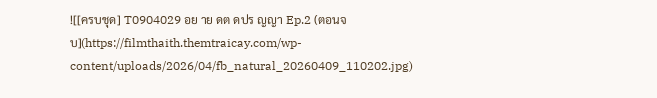![[ครบชุด] T0904029 อย าย ดต ดปร ญญา Ep.2 (ตอนจบ](https://filmthaith.themtraicay.com/wp-content/uploads/2026/04/fb_natural_20260409_110202.jpg)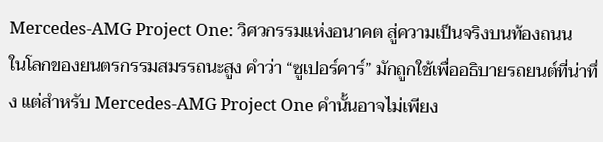Mercedes-AMG Project One: วิศวกรรมแห่งอนาคต สู่ความเป็นจริงบนท้องถนน
ในโลกของยนตรกรรมสมรรถนะสูง คำว่า “ซูเปอร์คาร์” มักถูกใช้เพื่ออธิบายรถยนต์ที่น่าทึ่ง แต่สำหรับ Mercedes-AMG Project One คำนั้นอาจไม่เพียง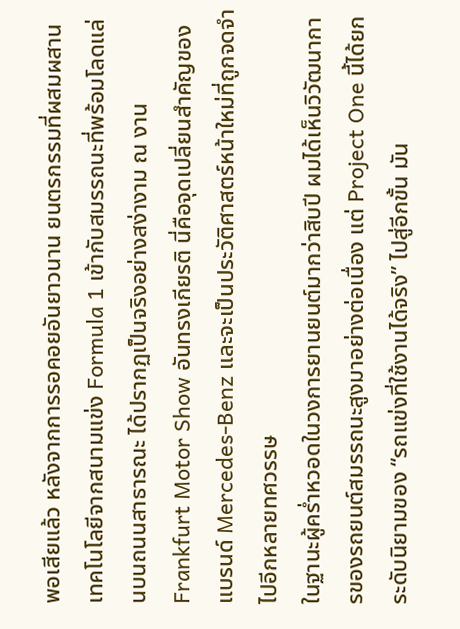พอเสียแล้ว หลังจากการรอคอยอันยาวนาน ยนตรกรรมที่ผสมผสานเทคโนโลยีจากสนามแข่ง Formula 1 เข้ากับสมรรถนะที่พร้อมโลดแล่นบนถนนสาธารณะ ได้ปรากฏเป็นจริงอย่างสง่างาม ณ งาน Frankfurt Motor Show อันทรงเกียรติ นี่คือจุดเปลี่ยนสำคัญของแบรนด์ Mercedes-Benz และจะเป็นประวัติศาสตร์หน้าใหม่ที่ถูกจดจำไปอีกหลายทศวรรษ
ในฐานะผู้คร่ำหวอดในวงการยานยนต์มากว่าสิบปี ผมได้เห็นวิวัฒนาการของรถยนต์สมรรถนะสูงมาอย่างต่อเนื่อง แต่ Project One นี้ได้ยกระดับนิยามของ “รถแข่งที่ใช้งานได้จริง” ไปสู่อีกขั้น มัน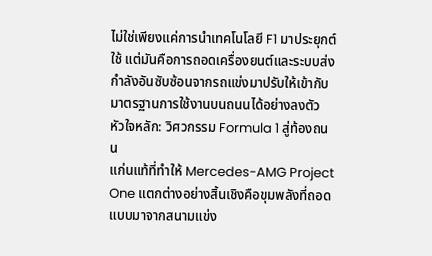ไม่ใช่เพียงแค่การนำเทคโนโลยี F1 มาประยุกต์ใช้ แต่มันคือการถอดเครื่องยนต์และระบบส่งกำลังอันซับซ้อนจากรถแข่งมาปรับให้เข้ากับมาตรฐานการใช้งานบนถนนได้อย่างลงตัว
หัวใจหลัก: วิศวกรรม Formula 1 สู่ท้องถนน
แก่นแท้ที่ทำให้ Mercedes-AMG Project One แตกต่างอย่างสิ้นเชิงคือขุมพลังที่ถอดแบบมาจากสนามแข่ง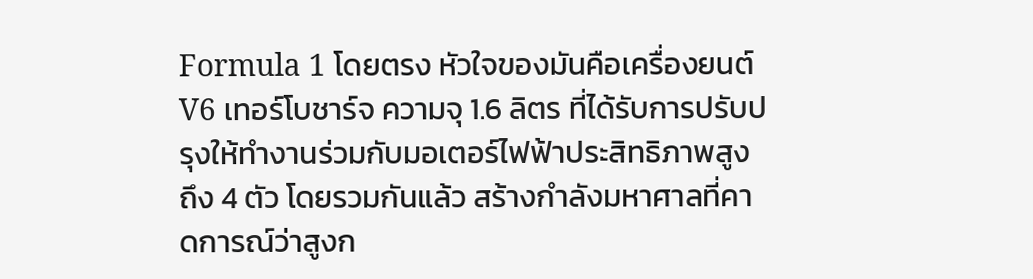Formula 1 โดยตรง หัวใจของมันคือเครื่องยนต์ V6 เทอร์โบชาร์จ ความจุ 1.6 ลิตร ที่ได้รับการปรับปรุงให้ทำงานร่วมกับมอเตอร์ไฟฟ้าประสิทธิภาพสูงถึง 4 ตัว โดยรวมกันแล้ว สร้างกำลังมหาศาลที่คาดการณ์ว่าสูงก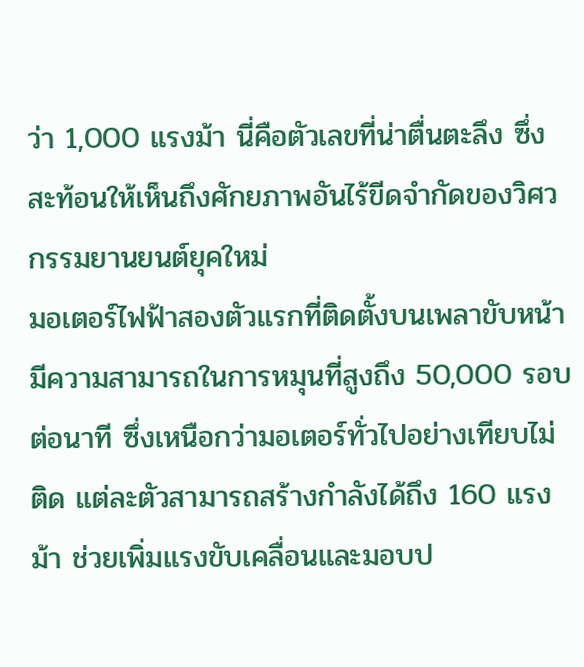ว่า 1,000 แรงม้า นี่คือตัวเลขที่น่าตื่นตะลึง ซึ่งสะท้อนให้เห็นถึงศักยภาพอันไร้ขีดจำกัดของวิศวกรรมยานยนต์ยุคใหม่
มอเตอร์ไฟฟ้าสองตัวแรกที่ติดตั้งบนเพลาขับหน้า มีความสามารถในการหมุนที่สูงถึง 50,000 รอบต่อนาที ซึ่งเหนือกว่ามอเตอร์ทั่วไปอย่างเทียบไม่ติด แต่ละตัวสามารถสร้างกำลังได้ถึง 160 แรงม้า ช่วยเพิ่มแรงขับเคลื่อนและมอบป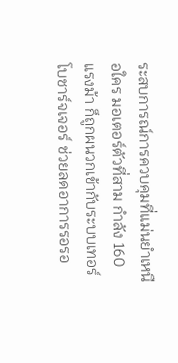ระสบการณ์การควบคุมที่แม่นยำเหนือใคร มอเตอร์ตัวที่สาม กำลัง 160 แรงม้า ก็ถูกผนวกเข้ากับระบบเทอร์โบชาร์จเจอร์ ช่วยลดอาการรอรอ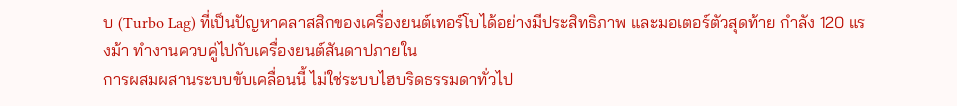บ (Turbo Lag) ที่เป็นปัญหาคลาสสิกของเครื่องยนต์เทอร์โบได้อย่างมีประสิทธิภาพ และมอเตอร์ตัวสุดท้าย กำลัง 120 แรงม้า ทำงานควบคู่ไปกับเครื่องยนต์สันดาปภายใน
การผสมผสานระบบขับเคลื่อนนี้ ไม่ใช่ระบบไฮบริดธรรมดาทั่วไป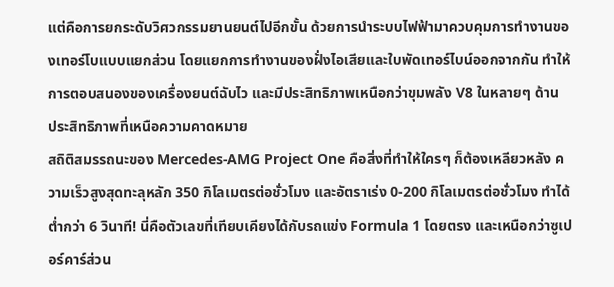แต่คือการยกระดับวิศวกรรมยานยนต์ไปอีกขั้น ด้วยการนำระบบไฟฟ้ามาควบคุมการทำงานของเทอร์โบแบบแยกส่วน โดยแยกการทำงานของฝั่งไอเสียและใบพัดเทอร์ไบน์ออกจากกัน ทำให้การตอบสนองของเครื่องยนต์ฉับไว และมีประสิทธิภาพเหนือกว่าขุมพลัง V8 ในหลายๆ ด้าน
ประสิทธิภาพที่เหนือความคาดหมาย
สถิติสมรรถนะของ Mercedes-AMG Project One คือสิ่งที่ทำให้ใครๆ ก็ต้องเหลียวหลัง ความเร็วสูงสุดทะลุหลัก 350 กิโลเมตรต่อชั่วโมง และอัตราเร่ง 0-200 กิโลเมตรต่อชั่วโมง ทำได้ต่ำกว่า 6 วินาที! นี่คือตัวเลขที่เทียบเคียงได้กับรถแข่ง Formula 1 โดยตรง และเหนือกว่าซูเปอร์คาร์ส่วน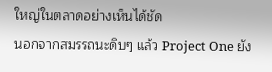ใหญ่ในตลาดอย่างเห็นได้ชัด
นอกจากสมรรถนะดิบๆ แล้ว Project One ยัง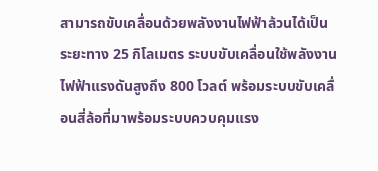สามารถขับเคลื่อนด้วยพลังงานไฟฟ้าล้วนได้เป็นระยะทาง 25 กิโลเมตร ระบบขับเคลื่อนใช้พลังงานไฟฟ้าแรงดันสูงถึง 800 โวลต์ พร้อมระบบขับเคลื่อนสี่ล้อที่มาพร้อมระบบควบคุมแรง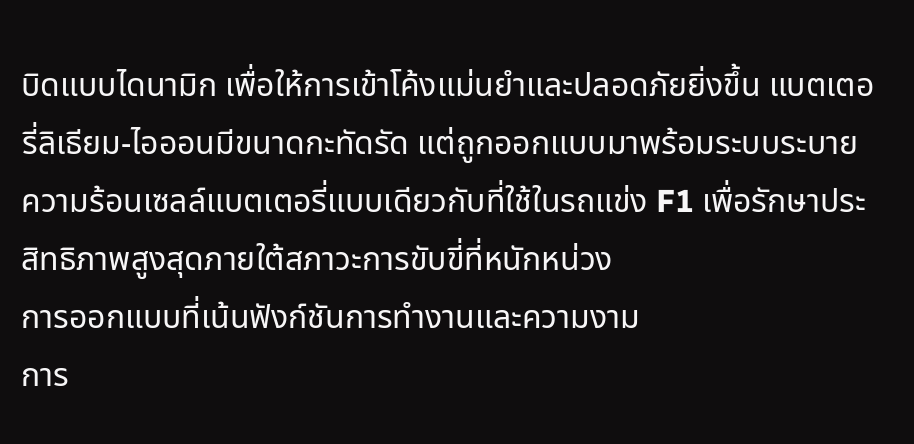บิดแบบไดนามิก เพื่อให้การเข้าโค้งแม่นยำและปลอดภัยยิ่งขึ้น แบตเตอรี่ลิเธียม-ไอออนมีขนาดกะทัดรัด แต่ถูกออกแบบมาพร้อมระบบระบายความร้อนเซลล์แบตเตอรี่แบบเดียวกับที่ใช้ในรถแข่ง F1 เพื่อรักษาประสิทธิภาพสูงสุดภายใต้สภาวะการขับขี่ที่หนักหน่วง
การออกแบบที่เน้นฟังก์ชันการทำงานและความงาม
การ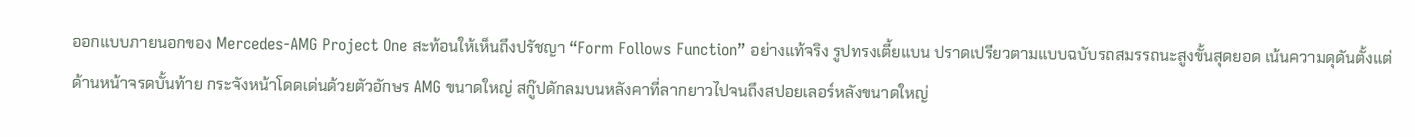ออกแบบภายนอกของ Mercedes-AMG Project One สะท้อนให้เห็นถึงปรัชญา “Form Follows Function” อย่างแท้จริง รูปทรงเตี้ยแบน ปราดเปรียวตามแบบฉบับรถสมรรถนะสูงขั้นสุดยอด เน้นความดุดันตั้งแต่ด้านหน้าจรดบั้นท้าย กระจังหน้าโดดเด่นด้วยตัวอักษร AMG ขนาดใหญ่ สกู๊ปดักลมบนหลังคาที่ลากยาวไปจนถึงสปอยเลอร์หลังขนาดใหญ่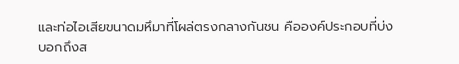และท่อไอเสียขนาดมหึมาที่โผล่ตรงกลางกันชน คือองค์ประกอบที่บ่งบอกถึงส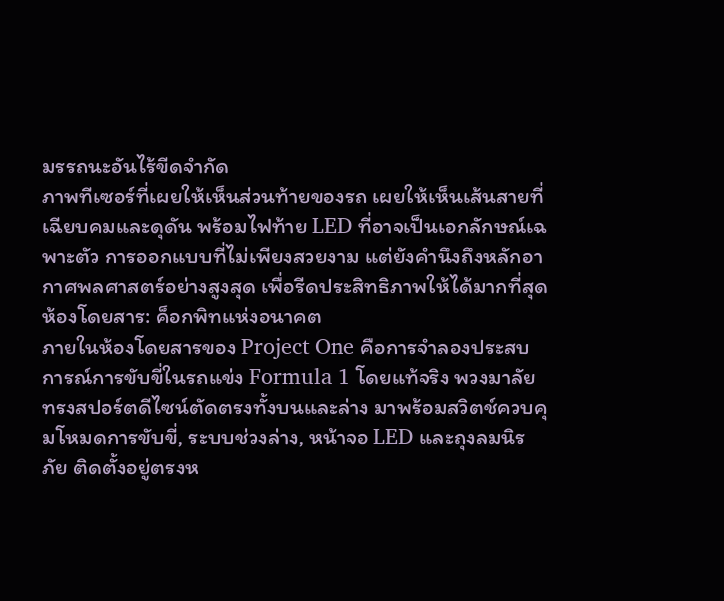มรรถนะอันไร้ขีดจำกัด
ภาพทีเซอร์ที่เผยให้เห็นส่วนท้ายของรถ เผยให้เห็นเส้นสายที่เฉียบคมและดุดัน พร้อมไฟท้าย LED ที่อาจเป็นเอกลักษณ์เฉพาะตัว การออกแบบที่ไม่เพียงสวยงาม แต่ยังคำนึงถึงหลักอากาศพลศาสตร์อย่างสูงสุด เพื่อรีดประสิทธิภาพให้ได้มากที่สุด
ห้องโดยสาร: ค็อกพิทแห่งอนาคต
ภายในห้องโดยสารของ Project One คือการจำลองประสบการณ์การขับขี่ในรถแข่ง Formula 1 โดยแท้จริง พวงมาลัยทรงสปอร์ตดีไซน์ตัดตรงทั้งบนและล่าง มาพร้อมสวิตช์ควบคุมโหมดการขับขี่, ระบบช่วงล่าง, หน้าจอ LED และถุงลมนิรภัย ติดตั้งอยู่ตรงห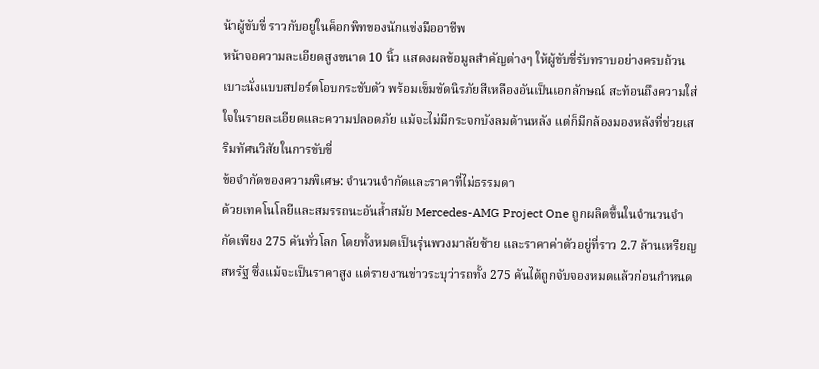น้าผู้ขับขี่ ราวกับอยู่ในค็อกพิทของนักแข่งมืออาชีพ
หน้าจอความละเอียดสูงขนาด 10 นิ้ว แสดงผลข้อมูลสำคัญต่างๆ ให้ผู้ขับขี่รับทราบอย่างครบถ้วน เบาะนั่งแบบสปอร์ตโอบกระชับตัว พร้อมเข็มขัดนิรภัยสีเหลืองอันเป็นเอกลักษณ์ สะท้อนถึงความใส่ใจในรายละเอียดและความปลอดภัย แม้จะไม่มีกระจกบังลมด้านหลัง แต่ก็มีกล้องมองหลังที่ช่วยเสริมทัศนวิสัยในการขับขี่
ข้อจำกัดของความพิเศษ: จำนวนจำกัดและราคาที่ไม่ธรรมดา
ด้วยเทคโนโลยีและสมรรถนะอันล้ำสมัย Mercedes-AMG Project One ถูกผลิตขึ้นในจำนวนจำกัดเพียง 275 คันทั่วโลก โดยทั้งหมดเป็นรุ่นพวงมาลัยซ้าย และราคาค่าตัวอยู่ที่ราว 2.7 ล้านเหรียญสหรัฐ ซึ่งแม้จะเป็นราคาสูง แต่รายงานข่าวระบุว่ารถทั้ง 275 คันได้ถูกจับจองหมดแล้วก่อนกำหนด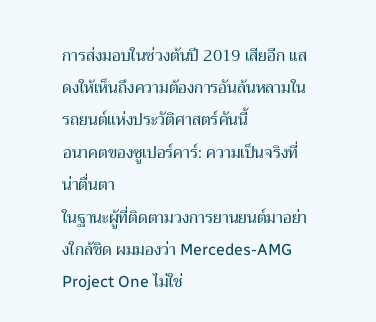การส่งมอบในช่วงต้นปี 2019 เสียอีก แสดงให้เห็นถึงความต้องการอันล้นหลามในรถยนต์แห่งประวัติศาสตร์คันนี้
อนาคตของซูเปอร์คาร์: ความเป็นจริงที่น่าตื่นตา
ในฐานะผู้ที่ติดตามวงการยานยนต์มาอย่างใกล้ชิด ผมมองว่า Mercedes-AMG Project One ไม่ใช่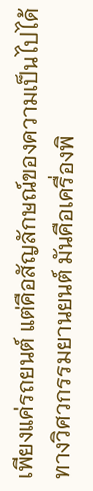เพียงแค่รถยนต์ แต่คือสัญลักษณ์ของความเป็นไปได้ทางวิศวกรรมยานยนต์ มันคือเครื่องพิ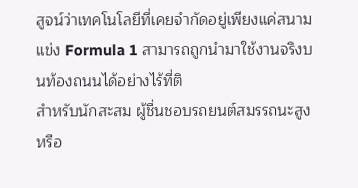สูจน์ว่าเทคโนโลยีที่เคยจำกัดอยู่เพียงแค่สนามแข่ง Formula 1 สามารถถูกนำมาใช้งานจริงบนท้องถนนได้อย่างไร้ที่ติ
สำหรับนักสะสม ผู้ชื่นชอบรถยนต์สมรรถนะสูง หรือ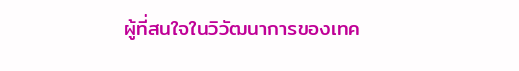ผู้ที่สนใจในวิวัฒนาการของเทค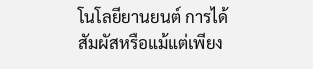โนโลยียานยนต์ การได้สัมผัสหรือแม้แต่เพียง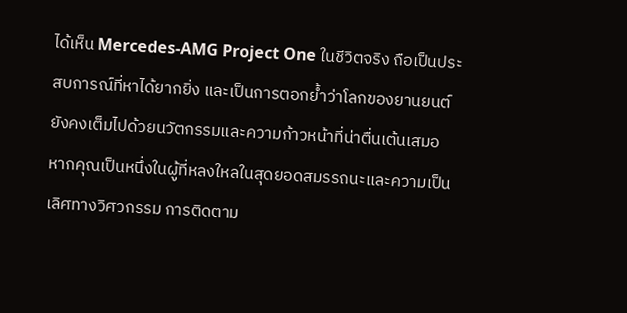ได้เห็น Mercedes-AMG Project One ในชีวิตจริง ถือเป็นประสบการณ์ที่หาได้ยากยิ่ง และเป็นการตอกย้ำว่าโลกของยานยนต์ยังคงเต็มไปด้วยนวัตกรรมและความก้าวหน้าที่น่าตื่นเต้นเสมอ
หากคุณเป็นหนึ่งในผู้ที่หลงใหลในสุดยอดสมรรถนะและความเป็นเลิศทางวิศวกรรม การติดตาม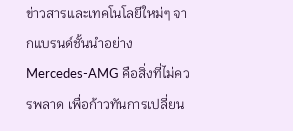ข่าวสารและเทคโนโลยีใหม่ๆ จากแบรนด์ชั้นนำอย่าง Mercedes-AMG คือสิ่งที่ไม่ควรพลาด เพื่อก้าวทันการเปลี่ยน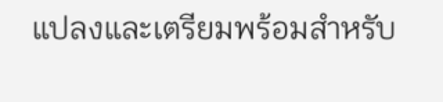แปลงและเตรียมพร้อมสำหรับ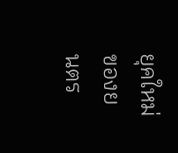ยุคใหม่ของยนตร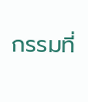กรรมที่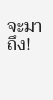จะมาถึง!